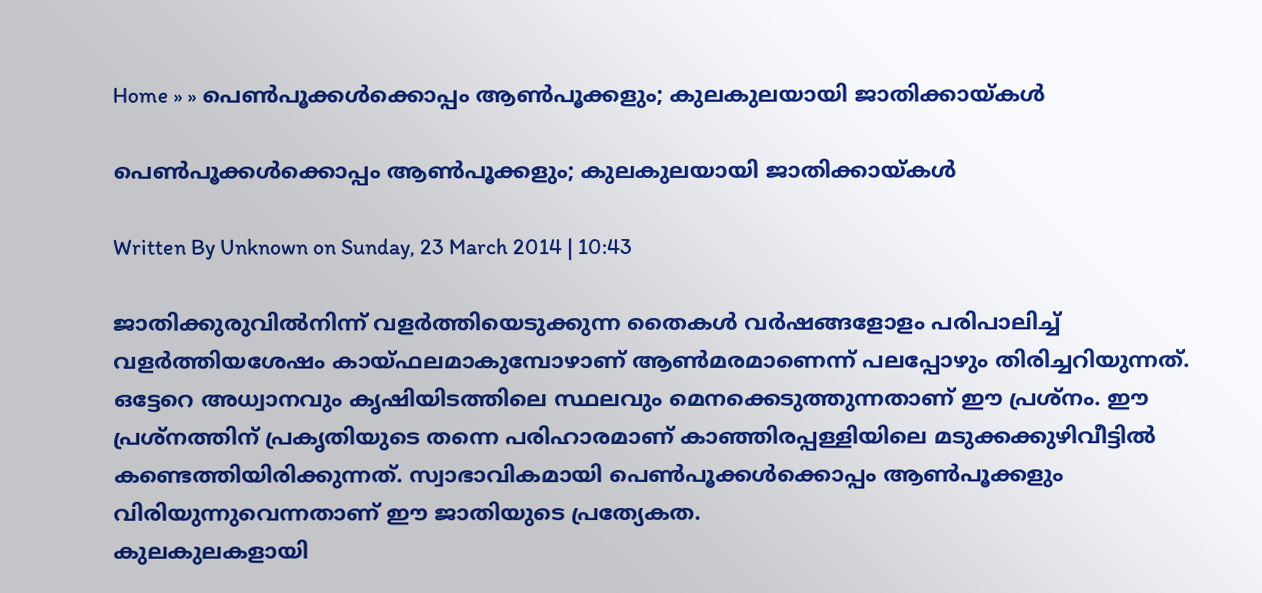Home » » പെണ്‍പൂക്കള്‍ക്കൊപ്പം ആണ്‍പൂക്കളും; കുലകുലയായി ജാതിക്കായ്‌കള്‍

പെണ്‍പൂക്കള്‍ക്കൊപ്പം ആണ്‍പൂക്കളും; കുലകുലയായി ജാതിക്കായ്‌കള്‍

Written By Unknown on Sunday, 23 March 2014 | 10:43

ജാതിക്കുരുവില്‍നിന്ന്‌ വളര്‍ത്തിയെടുക്കുന്ന തൈകള്‍ വര്‍ഷങ്ങളോളം പരിപാലിച്ച്‌ വളര്‍ത്തിയശേഷം കായ്ഫലമാകുമ്പോഴാണ്‌ ആണ്‍മരമാണെന്ന്‌ പലപ്പോഴും തിരിച്ചറിയുന്നത്‌.
ഒട്ടേറെ അധ്വാനവും കൃഷിയിടത്തിലെ സ്ഥലവും മെനക്കെടുത്തുന്നതാണ്‌ ഈ പ്രശ്നം. ഈ പ്രശ്നത്തിന്‌ പ്രകൃതിയുടെ തന്നെ പരിഹാരമാണ്‌ കാഞ്ഞിരപ്പള്ളിയിലെ മടുക്കക്കുഴിവീട്ടില്‍ കണ്ടെത്തിയിരിക്കുന്നത്‌. സ്വാഭാവികമായി പെണ്‍പൂക്കള്‍ക്കൊപ്പം ആണ്‍പൂക്കളും വിരിയുന്നുവെന്നതാണ്‌ ഈ ജാതിയുടെ പ്രത്യേകത.
കുലകുലകളായി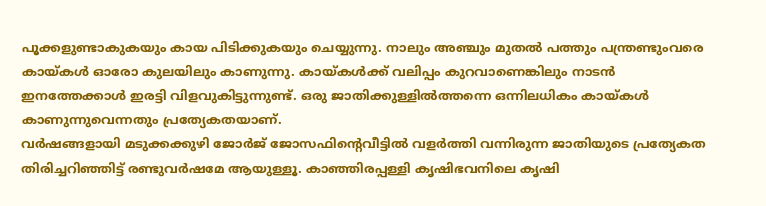പൂക്കളുണ്ടാകുകയും കായ പിടിക്കുകയും ചെയ്യുന്നു. നാലും അഞ്ചും മുതല്‍ പത്തും പന്ത്രണ്ടുംവരെ കായ്‌കള്‍ ഓരോ കുലയിലും കാണുന്നു. കായ്‌കള്‍ക്ക്‌ വലിപ്പം കുറവാണെങ്കിലും നാടന്‍ ഇനത്തേക്കാള്‍ ഇരട്ടി വിളവുകിട്ടുന്നുണ്ട്‌. ഒരു ജാതിക്കുള്ളില്‍ത്തന്നെ ഒന്നിലധികം കായ്‌കള്‍ കാണുന്നുവെന്നതും പ്രത്യേകതയാണ്‌.
വര്‍ഷങ്ങളായി മടുക്കക്കുഴി ജോര്‍ജ്‌ ജോസഫിന്റെവീട്ടില്‍ വളര്‍ത്തി വന്നിരുന്ന ജാതിയുടെ പ്രത്യേകത തിരിച്ചറിഞ്ഞിട്ട്‌ രണ്ടുവര്‍ഷമേ ആയുള്ളൂ. കാഞ്ഞിരപ്പള്ളി കൃഷിഭവനിലെ കൃഷി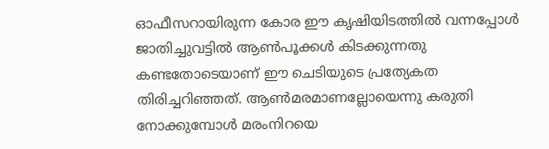ഓഫീസറായിരുന്ന കോര ഈ കൃഷിയിടത്തില്‍ വന്നപ്പോള്‍ ജാതിച്ചുവട്ടില്‍ ആണ്‍പൂക്കള്‍ കിടക്കുന്നതു കണ്ടതോടെയാണ്‌ ഈ ചെടിയുടെ പ്രത്യേകത തിരിച്ചറിഞ്ഞത്‌. ആണ്‍മരമാണല്ലോയെന്നു കരുതി നോക്കുമ്പോള്‍ മരംനിറയെ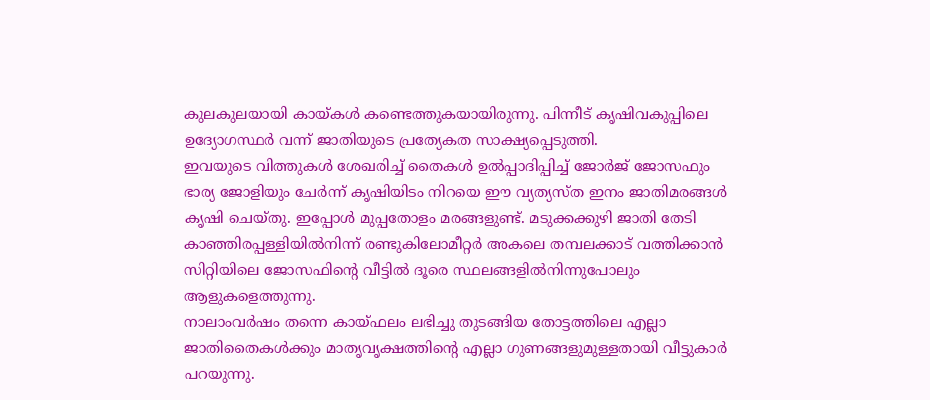കുലകുലയായി കായ്‌കള്‍ കണ്ടെത്തുകയായിരുന്നു. പിന്നീട്‌ കൃഷിവകുപ്പിലെ ഉദ്യോഗസ്ഥര്‍ വന്ന്‌ ജാതിയുടെ പ്രത്യേകത സാക്ഷ്യപ്പെടുത്തി.
ഇവയുടെ വിത്തുകള്‍ ശേഖരിച്ച്‌ തൈകള്‍ ഉല്‍പ്പാദിപ്പിച്ച്‌ ജോര്‍ജ്‌ ജോസഫും ഭാര്യ ജോളിയും ചേര്‍ന്ന്‌ കൃഷിയിടം നിറയെ ഈ വ്യത്യസ്ത ഇനം ജാതിമരങ്ങള്‍ കൃഷി ചെയ്തു. ഇപ്പോള്‍ മുപ്പതോളം മരങ്ങളുണ്ട്‌. മടുക്കക്കുഴി ജാതി തേടി കാഞ്ഞിരപ്പള്ളിയില്‍നിന്ന്‌ രണ്ടുകിലോമീറ്റര്‍ അകലെ തമ്പലക്കാട്‌ വത്തിക്കാന്‍ സിറ്റിയിലെ ജോസഫിന്റെ വീട്ടില്‍ ദൂരെ സ്ഥലങ്ങളില്‍നിന്നുപോലും ആളുകളെത്തുന്നു.
നാലാംവര്‍ഷം തന്നെ കായ്ഫലം ലഭിച്ചു തുടങ്ങിയ തോട്ടത്തിലെ എല്ലാ ജാതിതൈകള്‍ക്കും മാതൃവൃക്ഷത്തിന്റെ എല്ലാ ഗുണങ്ങളുമുള്ളതായി വീട്ടുകാര്‍ പറയുന്നു.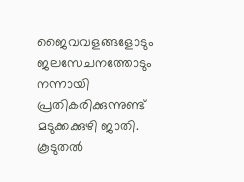ജൈവവളങ്ങളോടും ജലസേചനത്തോടും നന്നായി പ്രതികരിക്കുന്നുണ്ട്‌ മടുക്കക്കുഴി ജാതി.
കൂടുതല്‍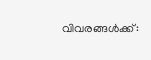വിവരങ്ങള്‍ക്ക്‌: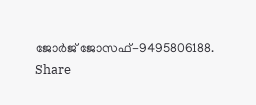ജോര്‍ജ്‌ ജോസഫ്‌-9495806188.
Share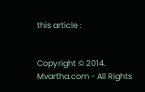this article :


Copyright © 2014. Mvartha.com - All Rights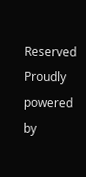Reserved
Proudly powered by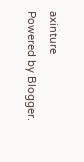axinture
Powered by Blogger.